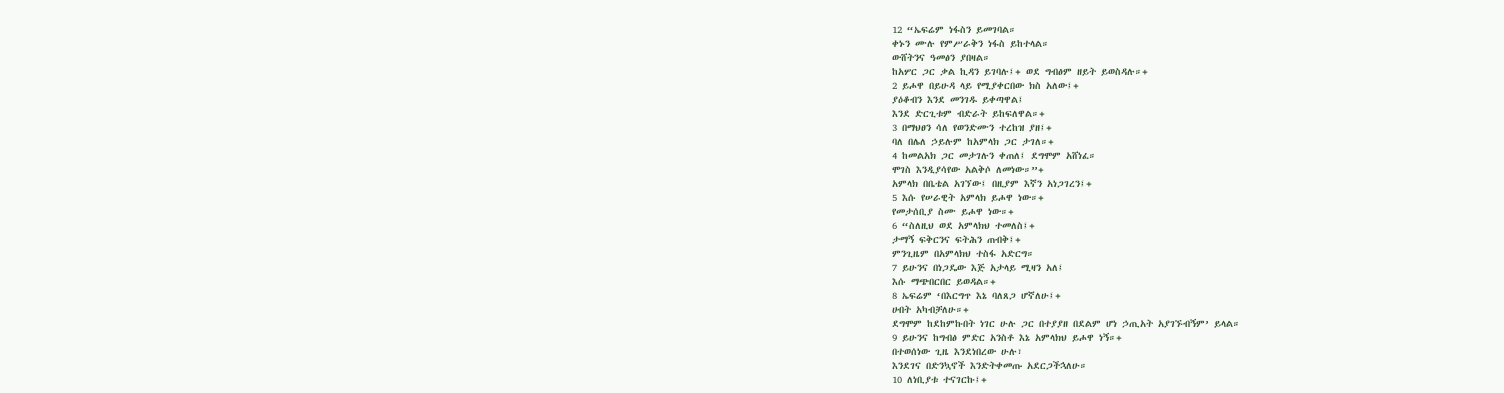12 “ኤፍሬም ነፋስን ይመገባል።
ቀኑን ሙሉ የምሥራቅን ነፋስ ይከተላል።
ውሸትንና ዓመፅን ያበዛል።
ከአሦር ጋር ቃል ኪዳን ይገባሉ፤+ ወደ ግብፅም ዘይት ይወስዳሉ።+
2 ይሖዋ በይሁዳ ላይ የሚያቀርበው ክስ አለው፤+
ያዕቆብን እንደ መንገዱ ይቀጣዋል፤
እንደ ድርጊቱም ብድራት ይከፍለዋል።+
3 በማህፀን ሳለ የወንድሙን ተረከዝ ያዘ፤+
ባለ በሌለ ኃይሉም ከአምላክ ጋር ታገለ።+
4 ከመልአክ ጋር መታገሉን ቀጠለ፤ ደግሞም አሸነፈ።
ሞገስ እንዲያሳየው አልቅሶ ለመነው።”+
አምላክ በቤቴል አገኘው፤ በዚያም እኛን አነጋገረን፤+
5 እሱ የሠራዊት አምላክ ይሖዋ ነው።+
የመታሰቢያ ስሙ ይሖዋ ነው።+
6 “ስለዚህ ወደ አምላክህ ተመለስ፤+
ታማኝ ፍቅርንና ፍትሕን ጠብቅ፤+
ምንጊዜም በአምላክህ ተስፋ አድርግ።
7 ይሁንና በነጋዴው እጅ አታላይ ሚዛን አለ፤
እሱ ማጭበርበር ይወዳል።+
8 ኤፍሬም ‘በእርግጥ እኔ ባለጸጋ ሆኛለሁ፤+
ሀብት አካብቻለሁ።+
ደግሞም ከደከምኩበት ነገር ሁሉ ጋር በተያያዘ በደልም ሆነ ኃጢአት አያገኙብኝም’ ይላል።
9 ይሁንና ከግብፅ ምድር አንስቶ እኔ አምላክህ ይሖዋ ነኝ።+
በተወሰነው ጊዜ እንደነበረው ሁሉ፣
እንደገና በድንኳኖች እንድትቀመጡ አደርጋችኋለሁ።
10 ለነቢያቱ ተናገርኩ፤+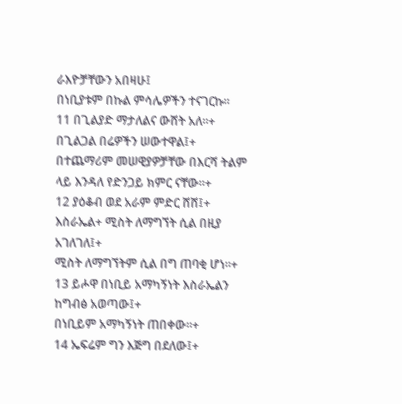ራእዮቻቸውን አበዛሁ፤
በነቢያቱም በኩል ምሳሌዎችን ተናገርኩ።
11 በጊልያድ ማታለልና ውሸት አለ።+
በጊልጋል በሬዎችን ሠውተዋል፤+
በተጨማሪም መሠዊያዎቻቸው በእርሻ ትልም ላይ እንዳለ የድንጋይ ክምር ናቸው።+
12 ያዕቆብ ወደ አራም ምድር ሸሸ፤+
እስራኤል+ ሚስት ለማግኘት ሲል በዚያ አገለገለ፤+
ሚስት ለማግኘትም ሲል በግ ጠባቂ ሆነ።+
13 ይሖዋ በነቢይ አማካኝነት እስራኤልን ከግብፅ አወጣው፤+
በነቢይም አማካኝነት ጠበቀው።+
14 ኤፍሬም ግን እጅግ በደለው፤+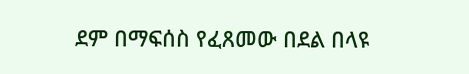ደም በማፍሰስ የፈጸመው በደል በላዩ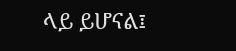ላይ ይሆናል፤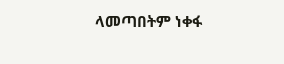ላመጣበትም ነቀፋ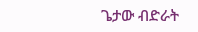ጌታው ብድራት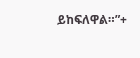ይከፍለዋል።”+